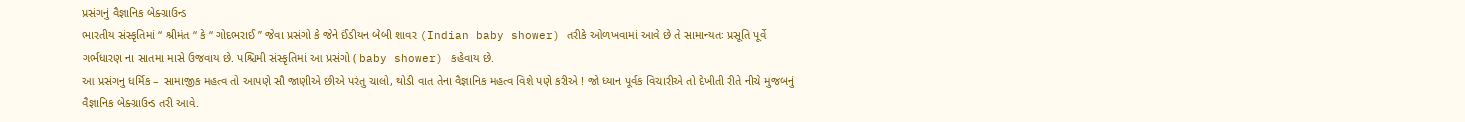પ્રસંગનું વૈજ્ઞાનિક બેક્ગ્રાઉન્ડ
ભારતીય સંસ્કૃતિમાં “ શ્રીમંત “ કે “ ગોદભરાઈ ” જેવા પ્રસંગો કે જેને ઈંડીયન બેબી શાવર (Indian baby shower) તરીકે ઓળખવામાં આવે છે તે સામાન્યતઃ પ્રસૂતિ પૂર્વે ગર્ભધારણ ના સાતમા માસે ઉજવાય છે. પશ્ચિમી સંસ્કૃતિમાં આ પ્રસંગો ( baby shower) કહેવાય છે.
આ પ્રસંગનુ ધર્મિક – સામાજીક મહત્વ તો આપણે સૌ જાણીએ છીએ પરંતુ ચાલો, થોડી વાત તેના વૈજ્ઞાનિક મહત્વ વિશે પણે કરીએ ! જો ધ્યાન પૂર્વક વિચારીએ તો દેખીતી રીતે નીચે મુજબનું વૈજ્ઞાનિક બેક્ગ્રાઉન્ડ તરી આવે.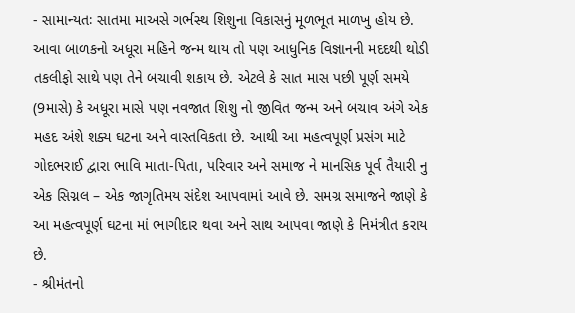- સામાન્યતઃ સાતમા માઅસે ગર્ભસ્થ શિશુના વિકાસનું મૂળભૂત માળખુ હોય છે. આવા બાળકનો અધૂરા મહિને જન્મ થાય તો પણ આધુનિક વિજ્ઞાનની મદદથી થોડી તકલીફો સાથે પણ તેને બચાવી શકાય છે. એટલે કે સાત માસ પછી પૂર્ણ સમયે (9માસે) કે અધૂરા માસે પણ નવજાત શિશુ નો જીવિત જન્મ અને બચાવ અંગે એક મહદ અંશે શક્ય ઘટના અને વાસ્તવિકતા છે. આથી આ મહત્વપૂર્ણ પ્રસંગ માટે ગોદભરાઈ દ્વારા ભાવિ માતા-પિતા, પરિવાર અને સમાજ ને માનસિક પૂર્વ તૈયારી નુ એક સિગ્નલ – એક જાગૃતિમય સંદેશ આપવામાં આવે છે. સમગ્ર સમાજને જાણે કે આ મહત્વપૂર્ણ ઘટના માં ભાગીદાર થવા અને સાથ આપવા જાણે કે નિમંત્રીત કરાય છે.
- શ્રીમંતનો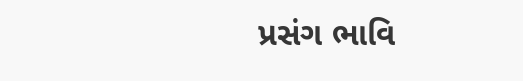પ્રસંગ ભાવિ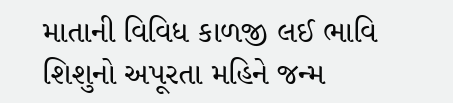માતાની વિવિધ કાળજી લઈ ભાવિ શિશુનો અપૂરતા મહિને જન્મ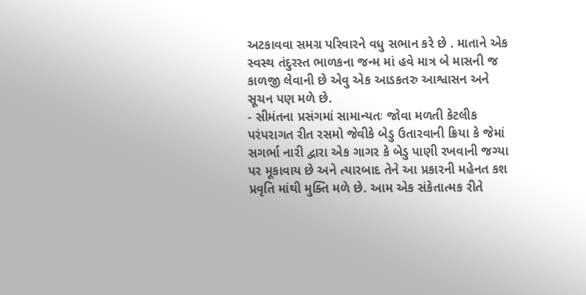અટકાવવા સમગ્ર પરિવારને વધુ સભાન કરે છે . માતાને એક સ્વસ્થ તંદુરસ્ત ભાળકના જન્મ માં હવે માત્ર બે માસની જ કાળજી લેવાની છે એવુ એક આડકતરુ આશ્વાસન અને સૂચન પણ મળે છે.
- સીમંતના પ્રસંગમાં સામાન્યતઃ જોવા મળતી કેટલીક પરંપરાગત રીત રસમો જેવીકે બેડુ ઉતારવાની ક્રિયા કે જેમાં સગર્ભા નારી દ્વારા એક ગાગર કે બેડુ પાણી રખવાની જગ્યા પર મૂકાવાય છે અને ત્યારબાદ તેને આ પ્રકારની મહેનત કશ પ્રવૃતિ માંથી મુક્તિ મળે છે. આમ એક સંકેતાત્મક રીતે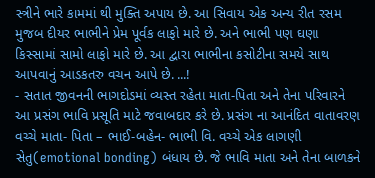સ્ત્રીને ભારે કામમાં થી મુક્તિ અપાય છે. આ સિવાય એક અન્ય રીત રસમ મુજબ દીયર ભાભીને પ્રેમ પૂર્વક લાફો મારે છે. અને ભાભી પણ ઘણા કિસ્સામાં સામો લાફો મારે છે. આ દ્વારા ભાભીના કસોટીના સમયે સાથ આપવાનું આડકતરુ વચન આપે છે. ...!
- સતાત જીવનની ભાગદોડમાં વ્યસ્ત રહેતા માતા-પિતા અને તેના પરિવારને આ પ્રસંગ ભાવિ પ્રસૂતિ માટે જવાબદાર કરે છે. પ્રસંગ ના આનંદિત વાતાવરણ વચ્ચે માતા- પિતા – ભાઈ-બહેન- ભાભી વિ. વચ્ચે એક લાગણી સેતુ(emotional bonding) બંધાય છે. જે ભાવિ માતા અને તેના બાળકને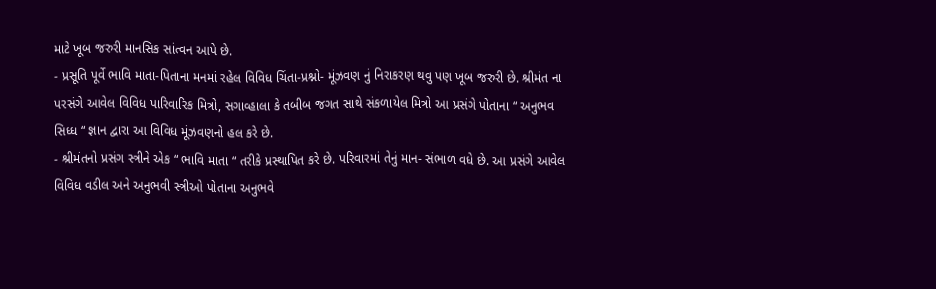માટે ખૂબ જરુરી માનસિક સાંત્વન આપે છે.
- પ્રસૂતિ પૂર્વે ભાવિ માતા-પિતાના મનમાં રહેલ વિવિધ ચિંતા-પ્રશ્નો- મૂંઝવણ નું નિરાકરણ થવુ પણ ખૂબ જરુરી છે. શ્રીમંત ના પરસંગે આવેલ વિવિધ પારિવારિક મિત્રો, સગાવ્હાલા કે તબીબ જગત સાથે સંકળાયેલ મિત્રો આ પ્રસંગે પોતાના “ અનુભવ સિધ્ધ “ જ્ઞાન દ્વારા આ વિવિધ મૂંઝવણનો હલ કરે છે.
- શ્રીમંતનો પ્રસંગ સ્ત્રીને એક “ ભાવિ માતા “ તરીકે પ્રસ્થાપિત કરે છે. પરિવારમાં તેનું માન- સંભાળ વધે છે. આ પ્રસંગે આવેલ વિવિધ વડીલ અને અનુભવી સ્ત્રીઓ પોતાના અનુભવે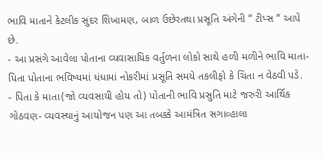ભાવિ માતાને કેટલીક સુંદર શિખામણ, બાળ ઉછેરતથા પ્રસૂતિ અંગેની “ ટીપ્સ “ આપે છે.
- આ પ્રસંગે આવેલા પોતાના વ્યવાસાયિક વર્તુળના લોકો સાથે હળી મળીને ભાવિ માતા- પિતા પોતાના ભવિષ્યમાં ધંધામાં નોકરીમાં પ્રસૂતિ સમયે તકલીફો કે ચિંતા ન વેઠવી પડે.
- પિતા કે માતા(જો વ્યવસાયી હોય તો) પોતાની ભાવિ પ્રસુતિ માટે જરુરી આર્થિક ગોઠવણ- વ્યવસ્થાનું આયોજન પણ આ તબક્કે આમંત્રિત સગાવ્હાલા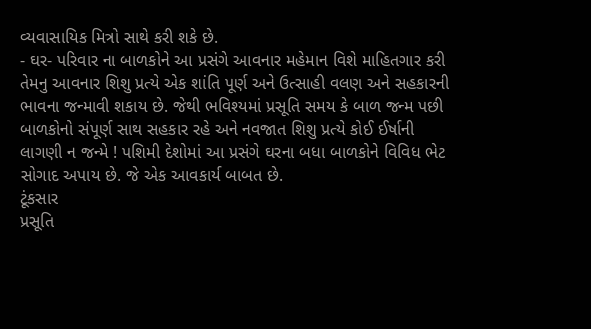વ્યવાસાયિક મિત્રો સાથે કરી શકે છે.
- ઘર- પરિવાર ના બાળકોને આ પ્રસંગે આવનાર મહેમાન વિશે માહિતગાર કરી તેમનુ આવનાર શિશુ પ્રત્યે એક શાંતિ પૂર્ણ અને ઉત્સાહી વલણ અને સહકારની ભાવના જન્માવી શકાય છે. જેથી ભવિશ્યમાં પ્રસૂતિ સમય કે બાળ જન્મ પછી બાળકોનો સંપૂર્ણ સાથ સહકાર રહે અને નવજાત શિશુ પ્રત્યે કોઈ ઈર્ષાની લાગણી ન જન્મે ! પશિમી દેશોમાં આ પ્રસંગે ઘરના બધા બાળકોને વિવિધ ભેટ સોગાદ અપાય છે. જે એક આવકાર્ય બાબત છે.
ટૂંકસાર
પ્રસૂતિ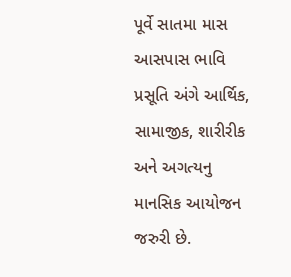પૂર્વે સાતમા માસ આસપાસ ભાવિ પ્રસૂતિ અંગે આર્થિક, સામાજીક, શારીરીક અને અગત્યનુ માનસિક આયોજન જરુરી છે.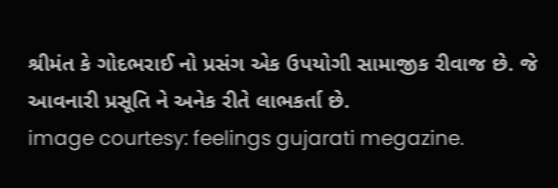શ્રીમંત કે ગોદભરાઈ નો પ્રસંગ એક ઉપયોગી સામાજીક રીવાજ છે. જે આવનારી પ્રસૂતિ ને અનેક રીતે લાભકર્તા છે.
image courtesy: feelings gujarati megazine.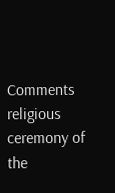Comments
religious ceremony of the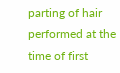parting of hair performed at the time of first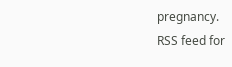pregnancy.
RSS feed for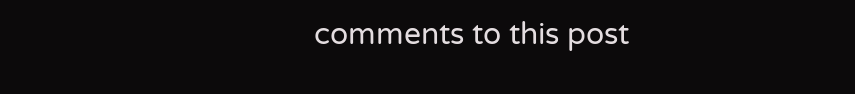comments to this post